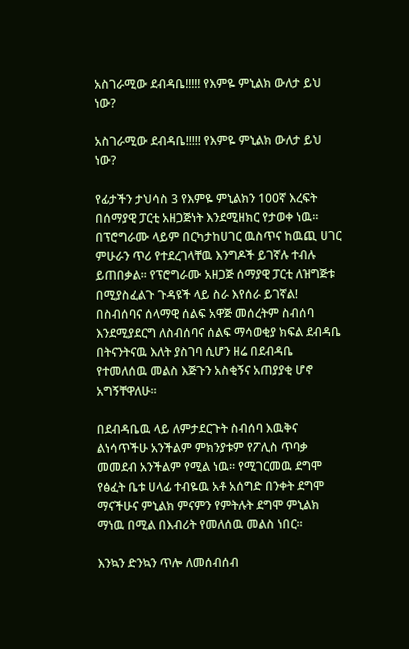አስገራሚው ደብዳቤ!!!!! የእምዬ ምኒልክ ውለታ ይህ ነው?

አስገራሚው ደብዳቤ!!!!! የእምዬ ምኒልክ ውለታ ይህ ነው?

የፊታችን ታህሳስ 3 የእምዬ ምኒልክን 100ኛ እረፍት በሰማያዊ ፓርቲ አዘጋጅነት እንደሚዘክር የታወቀ ነዉ፡፡ በፕሮግራሙ ላይም በርካታከሀገር ዉስጥና ከዉጪ ሀገር ምሁራን ጥሪ የተደረገላቸዉ እንግዶች ይገኛሉ ተብሉ ይጠበቃል፡፡ የፕሮግራሙ አዘጋጅ ሰማያዊ ፓርቲ ለዝግጅቱ በሚያስፈልጉ ጉዳዩች ላይ ስራ እየሰራ ይገኛል! በስብሰባና ሰላማዊ ሰልፍ አዋጅ መሰረትም ስብሰባ እንደሚያደርግ ለስብሰባና ሰልፍ ማሳወቂያ ክፍል ደብዳቤ በትናንትናዉ እለት ያስገባ ሲሆን ዘሬ በደብዳቤ የተመለሰዉ መልስ እጅጉን አስቂኝና አጠያያቂ ሆኖ አግኝቸዋለሁ፡፡

በደብዳቤዉ ላይ ለምታደርጉት ስብሰባ እዉቅና ልነሳጥችሁ አንችልም ምክንያቱም የፖሊስ ጥባቃ መመደብ አንችልም የሚል ነዉ፡፡ የሚገርመዉ ደግሞ የፅፈት ቤቱ ሀላፊ ተብዬዉ አቶ አሰግድ በንቀት ደግሞ ማናችሁና ምኒልክ ምናምን የምትሉት ደግሞ ምኒልክ ማነዉ በሚል በእብሪት የመለሰዉ መልስ ነበር፡፡

እንኳን ድንኳን ጥሎ ለመሰብሰብ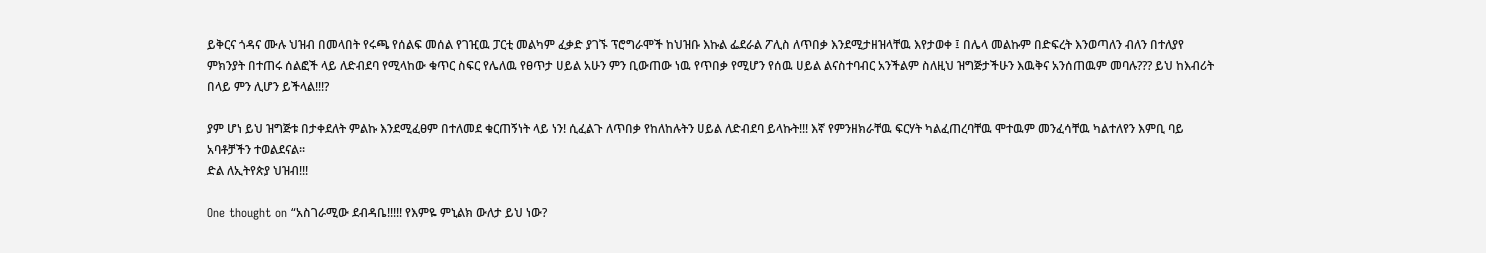ይቅርና ጎዳና ሙሉ ህዝብ በመላበት የሩጫ የሰልፍ መሰል የገዢዉ ፓርቲ መልካም ፈቃድ ያገኙ ፕሮግራሞች ከህዝቡ እኩል ፌደራል ፖሊስ ለጥበቃ እንደሚታዘዝላቸዉ እየታወቀ ፤ በሌላ መልኩም በድፍረት እንወጣለን ብለን በተለያየ ምክንያት በተጠሩ ሰልፎች ላይ ለድብደባ የሚላከው ቁጥር ስፍር የሌለዉ የፀጥታ ሀይል አሁን ምን ቢውጠው ነዉ የጥበቃ የሚሆን የሰዉ ሀይል ልናስተባብር አንችልም ስለዚህ ዝግጅታችሁን እዉቅና አንሰጠዉም መባሉ??? ይህ ከእብሪት በላይ ምን ሊሆን ይችላል!!!?

ያም ሆነ ይህ ዝግጅቱ በታቀደለት ምልኩ እንደሚፈፀም በተለመደ ቁርጠኝነት ላይ ነን! ሲፈልጉ ለጥበቃ የከለከሉትን ሀይል ለድብደባ ይላኩት!!! እኛ የምንዘክራቸዉ ፍርሃት ካልፈጠረባቸዉ ሞተዉም መንፈሳቸዉ ካልተለየን እምቢ ባይ አባቶቻችን ተወልደናል፡፡
ድል ለኢትየጵያ ህዝብ!!!

One thought on “አስገራሚው ደብዳቤ!!!!! የእምዬ ምኒልክ ውለታ ይህ ነው?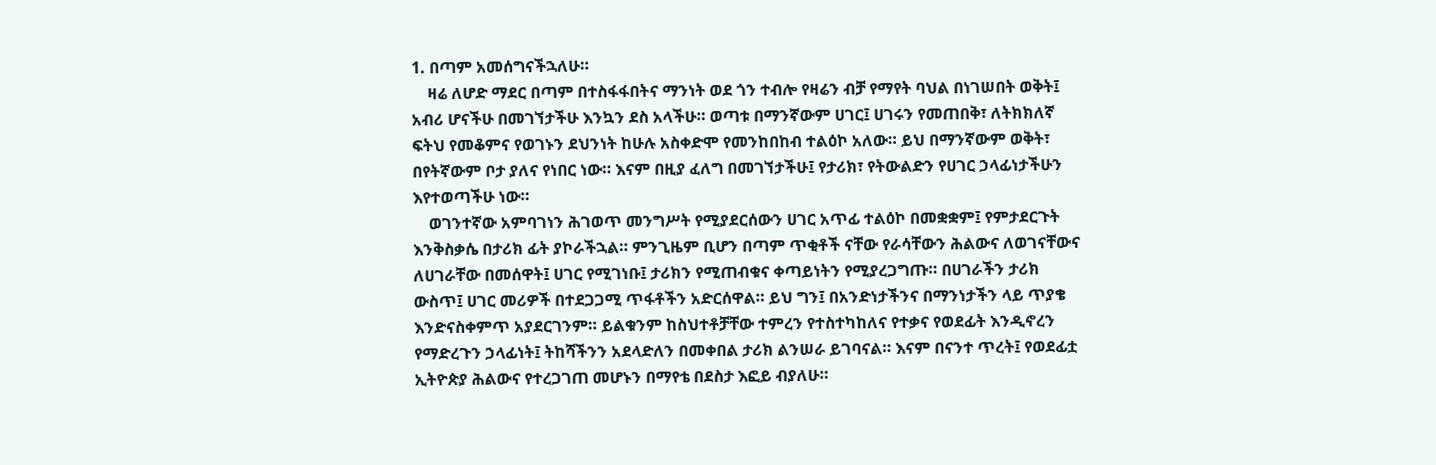1. በጣም አመሰግናችኋለሁ።
    ዛሬ ለሆድ ማደር በጣም በተስፋፋበትና ማንነት ወደ ጎን ተብሎ የዛሬን ብቻ የማየት ባህል በነገሠበት ወቅት፤ አብሪ ሆናችሁ በመገኘታችሁ እንኳን ደስ አላችሁ። ወጣቱ በማንኛውም ሀገር፤ ሀገሩን የመጠበቅ፣ ለትክክለኛ ፍትህ የመቆምና የወገኑን ደህንነት ከሁሉ አስቀድሞ የመንከበከብ ተልዕኮ አለው። ይህ በማንኛውም ወቅት፣ በየትኛውም ቦታ ያለና የነበር ነው። እናም በዚያ ፈለግ በመገኘታችሁ፤ የታሪክ፣ የትውልድን የሀገር ኃላፊነታችሁን እየተወጣችሁ ነው።
    ወገንተኛው አምባገነን ሕገወጥ መንግሥት የሚያደርሰውን ሀገር አጥፊ ተልዕኮ በመቋቋም፤ የምታደርጉት እንቅስቃሴ በታሪክ ፊት ያኮራችኋል። ምንጊዜም ቢሆን በጣም ጥቂቶች ናቸው የራሳቸውን ሕልውና ለወገናቸውና ለሀገራቸው በመሰዋት፤ ሀገር የሚገነቡ፤ ታሪክን የሚጠብቁና ቀጣይነትን የሚያረጋግጡ። በሀገራችን ታሪክ ውስጥ፤ ሀገር መሪዎች በተደጋጋሚ ጥፋቶችን አድርሰዋል። ይህ ግን፤ በአንድነታችንና በማንነታችን ላይ ጥያቄ እንድናስቀምጥ አያደርገንም። ይልቁንም ከስህተቶቻቸው ተምረን የተስተካከለና የተቃና የወደፊት እንዲኖረን የማድረጉን ኃላፊነት፤ ትከሻችንን አደላድለን በመቀበል ታሪክ ልንሠራ ይገባናል። እናም በናንተ ጥረት፤ የወደፊቷ ኢትዮጵያ ሕልውና የተረጋገጠ መሆኑን በማየቴ በደስታ እፎይ ብያለሁ።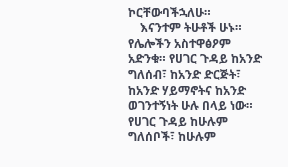ኮርቸውባችኋለሁ።
    እናንተም ትሁቶች ሁኑ። የሌሎችን አስተዋፅዖም አድንቁ። የሀገር ጉዳይ ከአንድ ግለሰብ፣ ከአንድ ድርጅት፣ ከአንድ ሃይማኖትና ከአንድ ወገንተኝነት ሁሉ በላይ ነው። የሀገር ጉዳይ ከሁሉም ግለሰቦች፣ ከሁሉም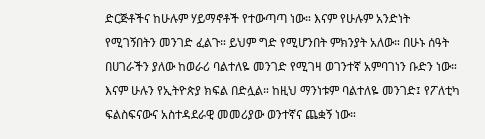ድርጅቶችና ከሁሉም ሃይማኖቶች የተውጣጣ ነው። እናም የሁሉም አንድነት የሚገኝበትን መንገድ ፈልጉ። ይህም ግድ የሚሆንበት ምክንያት አለው። በሁኑ ሰዓት በሀገራችን ያለው ከወራሪ ባልተለዬ መንገድ የሚገዛ ወገንተኛ አምባገነን ቡድን ነው። እናም ሁሉን የኢትዮጵያ ክፍል በድሏል። ከዚህ ማንነቱም ባልተለዬ መንገድ፤ የፖለቲካ ፍልስፍናውና አስተዳደራዊ መመሪያው ወንተኛና ጨቋኝ ነው።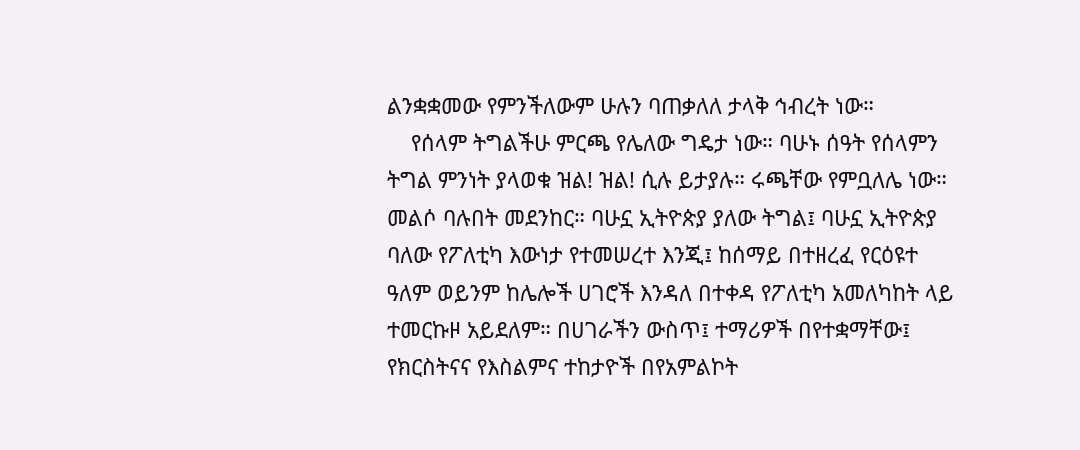ልንቋቋመው የምንችለውም ሁሉን ባጠቃለለ ታላቅ ኅብረት ነው።
    የሰላም ትግልችሁ ምርጫ የሌለው ግዴታ ነው። ባሁኑ ሰዓት የሰላምን ትግል ምንነት ያላወቁ ዝል! ዝል! ሲሉ ይታያሉ። ሩጫቸው የምቧለሌ ነው። መልሶ ባሉበት መደንከር። ባሁኗ ኢትዮጵያ ያለው ትግል፤ ባሁኗ ኢትዮጵያ ባለው የፖለቲካ እውነታ የተመሠረተ እንጂ፤ ከሰማይ በተዘረፈ የርዕዩተ ዓለም ወይንም ከሌሎች ሀገሮች እንዳለ በተቀዳ የፖለቲካ አመለካከት ላይ ተመርኩዞ አይደለም። በሀገራችን ውስጥ፤ ተማሪዎች በየተቋማቸው፤ የክርስትናና የእስልምና ተከታዮች በየአምልኮት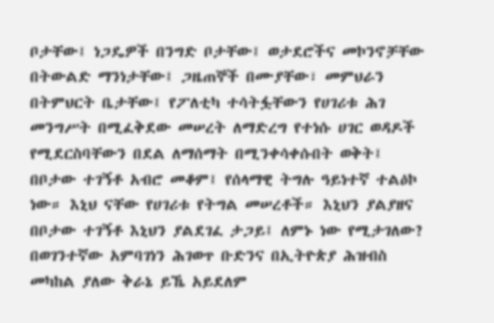ቦታቸው፤ ነጋዴዎች በንግድ ቦታቸው፤ ወታደሮችና መኮንኖቻቸው በትውልድ ማንነታቸው፤ ጋዜጠኞች በሙያቸው፣ መምህራን በትምህርት ቤታቸው፤ የፖለቲካ ተሳትፏቸውን የሀገሪቱ ሕገ መንግሥት በሚፈቅደው መሠረት ለማድረግ የተነሱ ሀገር ወዳዶች የሚደርስባቸውን በደል ለማሰማት በሚንቀሳቀሱበት ወቅት፤ በቦታው ተገኝቶ አብሮ መቆም፤ የሰላማዊ ትግሉ ዓይነተኛ ተልዕኮ ነው። እኒህ ናቸው የሀገሪቱ የትግል መሠረቶች። እኒህን ያልያዘና በቦታው ተገኝቶ እኒህን ያልደገፈ ታጋይ፤ ለምኑ ነው የሚታገለው? በወገንተኛው አምባገነን ሕገወጥ ቡድንና በኢትዮጵያ ሕዝብስ መካከል ያለው ቅራኔ ይኼ አይደለም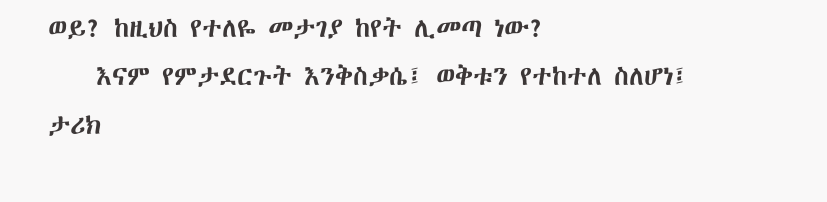ወይ? ከዚህስ የተለዬ መታገያ ከየት ሊመጣ ነው?
    እናም የምታደርጉት እንቅስቃሴ፤ ወቅቱን የተከተለ ስለሆነ፤ ታሪክ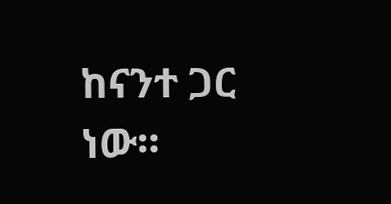ከናንተ ጋር ነው።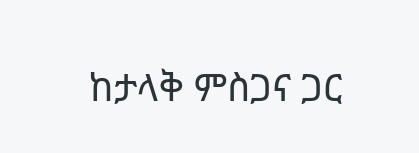ከታላቅ ምስጋና ጋር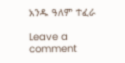አንዱ ዓለም ተፈራ

Leave a comment